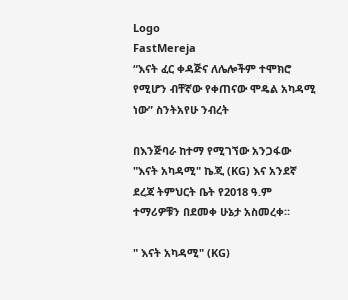Logo
FastMereja
“እናት ፈር ቀዳጅና ለሌሎችም ተሞክሮ የሚሆን ብቸኛው የቀጠናው ሞዴል አካዳሚ ነው” ስንትአየሁ ንብረት

በእንጅባራ ከተማ የሚገኘው አንጋፋው "እናት አካዳሚ" ኬጂ (KG) እና አንደኛ ደረጃ ትምህርት ቤት የ2018 ዓ.ም ተማሪዎቹን በደመቀ ሁኔታ አስመረቀ።

" እናት አካዳሚ" (KG)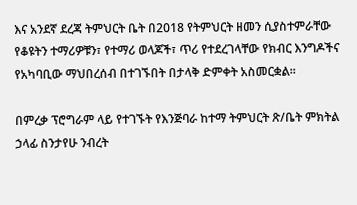እና አንደኛ ደረጃ ትምህርት ቤት በ2018 የትምህርት ዘመን ሲያስተምራቸው የቆዩትን ተማሪዎቹን፣ የተማሪ ወላጆች፣ ጥሪ የተደረገላቸው የክብር እንግዶችና የአካባቢው ማህበረሰብ በተገኙበት በታላቅ ድምቀት አስመርቋል።

በምረቃ ፕሮግራም ላይ የተገኙት የእንጅባራ ከተማ ትምህርት ጽ/ቤት ምክትል ኃላፊ ስንታየሁ ንብረት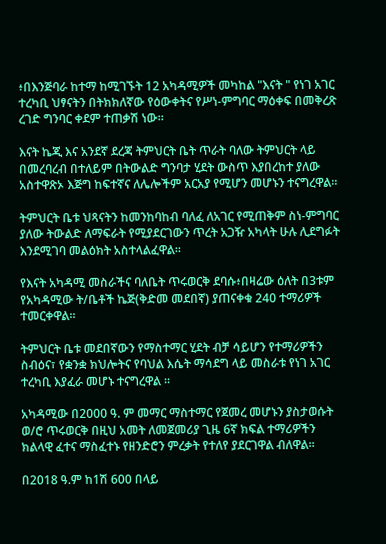፥በእንጅባራ ከተማ ከሚገኙት 12 አካዳሚዎች መካከል "እናት " የነገ አገር ተረካቢ ህፃናትን በትክክለኛው የዕውቀትና የሥነ-ምግባር ማዕቀፍ በመቅረጽ ረገድ ግንባር ቀደም ተጠቃሽ ነው።

እናት ኬጂ እና አንደኛ ደረጃ ትምህርት ቤት ጥራት ባለው ትምህርት ላይ በመረባረብ በተለይም በትውልድ ግንባታ ሂደት ውስጥ እያበረከተ ያለው አስተዋጽኦ እጅግ ከፍተኛና ለሌሎችም አርአያ የሚሆን መሆኑን ተናግረዋል።

ትምህርት ቤቱ ህጻናትን ከመንከባከብ ባለፈ ለአገር የሚጠቅም ስነ-ምግባር ያለው ትውልድ ለማፍራት የሚያደርገውን ጥረት አጋዥ አካላት ሁሉ ሊደግፉት እንደሚገባ መልዕክት አስተላልፈዋል።

የእናት አካዳሚ መስራችና ባለቤት ጥሩወርቅ ደባሱ፥በዛሬው ዕለት በ3ቱም የአካዳሚው ት/ቤቶች ኬጅ(ቅድመ መደበኛ) ያጠናቀቁ 240 ተማሪዎች ተመርቀዋል።

ትምህርት ቤቱ መደበኛውን የማስተማር ሂደት ብቻ ሳይሆን የተማሪዎችን ስብዕና፣ የቋንቋ ክህሎትና የባህል እሴት ማሳደግ ላይ መስራቱ የነገ አገር ተረካቢ እያፈራ መሆኑ ተናግረዋል ።

አካዳሚው በ2000 ዓ. ም መማር ማስተማር የጀመረ መሆኑን ያስታወሱት ወ/ሮ ጥሩወርቅ በዚህ አመት ለመጀመሪያ ጊዜ 6ኛ ክፍል ተማሪዎችን ክልላዊ ፈተና ማስፈተኑ የዘንድሮን ምረቃት የተለየ ያደርገዋል ብለዋል።

በ2018 ዓ.ም ከ1ሽ 600 በላይ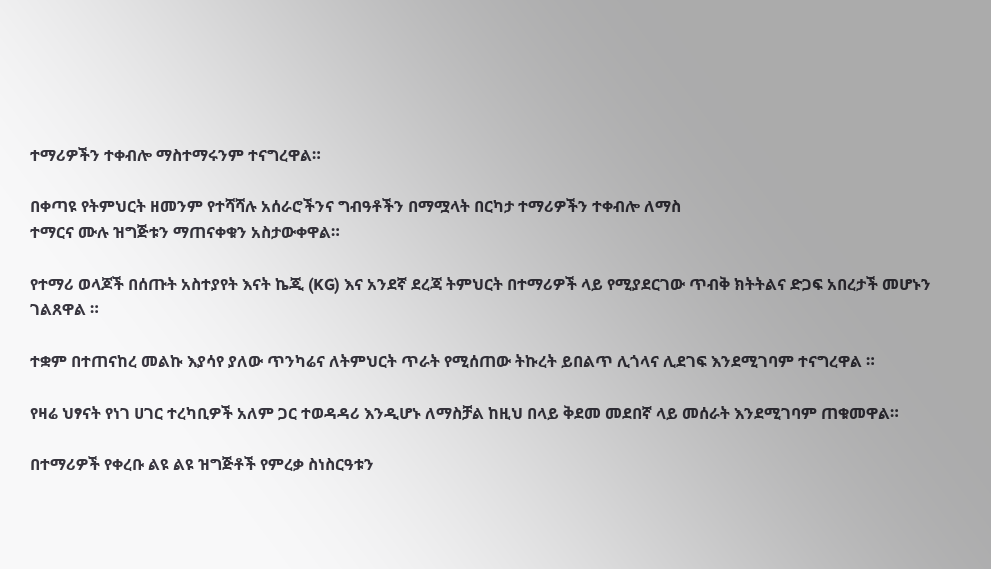ተማሪዎችን ተቀብሎ ማስተማሩንም ተናግረዋል።

በቀጣዩ የትምህርት ዘመንም የተሻሻሉ አሰራሮችንና ግብዓቶችን በማሟላት በርካታ ተማሪዎችን ተቀብሎ ለማስ
ተማርና ሙሉ ዝግጅቱን ማጠናቀቁን አስታውቀዋል።

የተማሪ ወላጆች በሰጡት አስተያየት እናት ኬጂ (KG) እና አንደኛ ደረጃ ትምህርት በተማሪዎች ላይ የሚያደርገው ጥብቅ ክትትልና ድጋፍ አበረታች መሆኑን ገልጸዋል ።

ተቋም በተጠናከረ መልኩ እያሳየ ያለው ጥንካሬና ለትምህርት ጥራት የሚሰጠው ትኩረት ይበልጥ ሊጎላና ሊደገፍ እንደሚገባም ተናግረዋል ።

የዛሬ ህፃናት የነገ ሀገር ተረካቢዎች አለም ጋር ተወዳዳሪ እንዲሆኑ ለማስቻል ከዚህ በላይ ቅደመ መደበኛ ላይ መሰራት እንደሚገባም ጠቁመዋል።

በተማሪዎች የቀረቡ ልዩ ልዩ ዝግጅቶች የምረቃ ስነስርዓቱን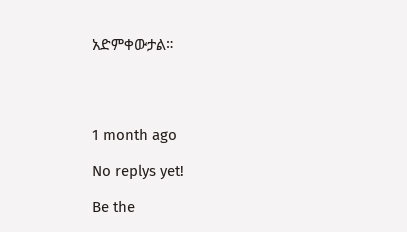አድምቀውታል።




1 month ago

No replys yet!

Be the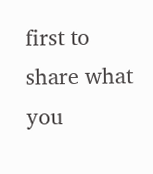first to share what you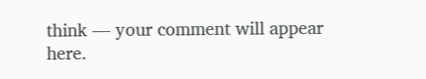think — your comment will appear here.